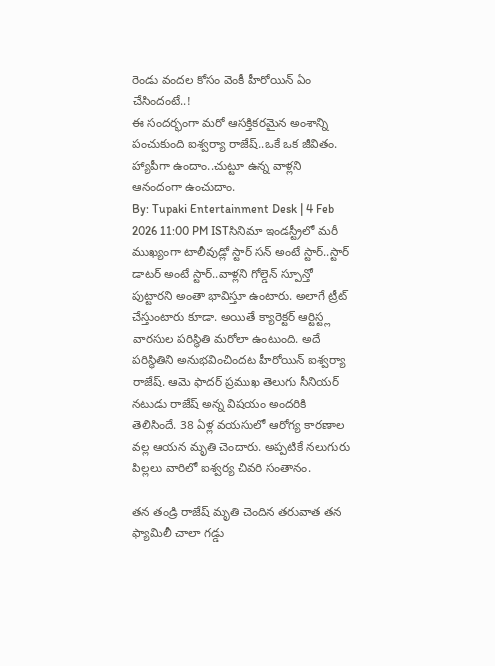రెండు వందల కోసం వెంకీ హీరోయిన్ ఏం చేసిందంటే..!
ఈ సందర్భంగా మరో ఆసక్తికరమైన అంశాన్ని పంచుకుంది ఐశ్వర్యా రాజేష్..ఒకే ఒక జీవితం. హ్యాపీగా ఉందాం..చుట్టూ ఉన్న వాళ్లని ఆనందంగా ఉంచుదాం.
By: Tupaki Entertainment Desk | 4 Feb 2026 11:00 PM ISTసినిమా ఇండస్ట్రీలో మరీ ముఖ్యంగా టాలీవుడ్లో స్టార్ సన్ అంటే స్టార్..స్టార్ డాటర్ అంటే స్టార్..వాళ్లని గోల్డెన్ స్పూన్తో పుట్టారని అంతా భావిస్తూ ఉంటారు. అలాగే ట్రీట్ చేస్తుంటారు కూడా. అయితే క్యారెక్టర్ ఆర్టిస్ట్ల వారసుల పరిస్థితి మరోలా ఉంటుంది. అదే పరిస్థితిని అనుభవించిందట హీరోయిన్ ఐశ్వర్యా రాజేష్. ఆమె ఫాదర్ ప్రముఖ తెలుగు సీనియర్ నటుడు రాజేష్ అన్న విషయం అందరికి తెలిసిందే. 38 ఏళ్ల వయసులో ఆరోగ్య కారణాల వల్ల ఆయన మృతి చెందారు. అప్పటికే నలుగురు పిల్లలు వారిలో ఐశ్వర్య చివరి సంతానం.

తన తండ్రి రాజేష్ మృతి చెందిన తరువాత తన ఫ్యామిలీ చాలా గడ్డు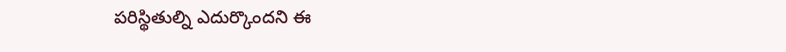పరిస్థితుల్ని ఎదుర్కొందని ఈ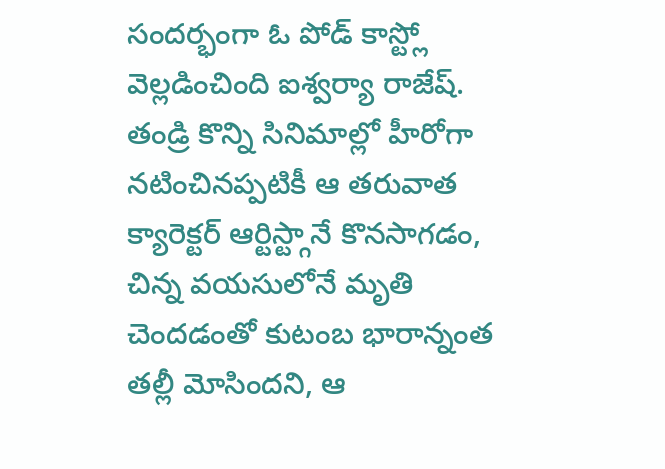సందర్భంగా ఓ పోడ్ కాస్ట్లో వెల్లడించింది ఐశ్వర్యా రాజేష్. తండ్రి కొన్ని సినిమాల్లో హీరోగా నటించినప్పటికీ ఆ తరువాత క్యారెక్టర్ ఆర్టిస్ట్గానే కొనసాగడం, చిన్న వయసులోనే మృతి చెందడంతో కుటంబ భారాన్నంత తల్లీ మోసిందని, ఆ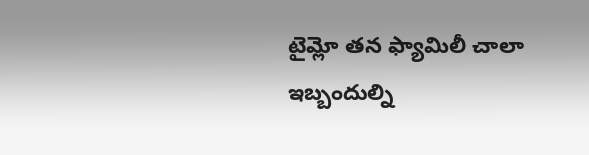టైమ్లో తన ఫ్యామిలీ చాలా ఇబ్బందుల్ని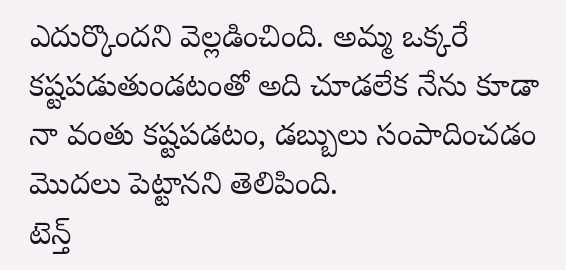ఎదుర్కొందని వెల్లడించింది. అమ్మ ఒక్కరే కష్టపడుతుండటంతో అది చూడలేక నేను కూడా నా వంతు కష్టపడటం, డబ్బులు సంపాదించడం మొదలు పెట్టానని తెలిపింది.
టెన్త్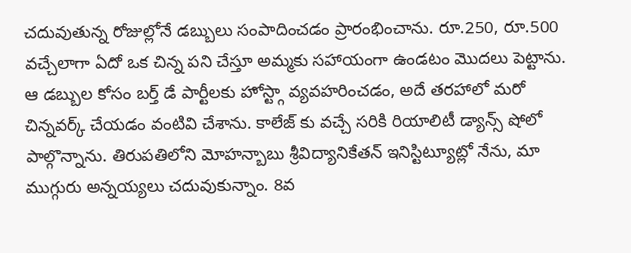చదువుతున్న రోజుల్లోనే డబ్బులు సంపాదించడం ప్రారంభించాను. రూ.250, రూ.500 వచ్చేలాగా ఏదో ఒక చిన్న పని చేస్తూ అమ్మకు సహాయంగా ఉండటం మొదలు పెట్టాను. ఆ డబ్బుల కోసం బర్త్ డే పార్టీలకు హోస్ట్గా వ్యవహరించడం, అదే తరహాలో మరో చిన్నవర్క్ చేయడం వంటివి చేశాను. కాలేజ్ కు వచ్చే సరికి రియాలిటీ డ్యాన్స్ షోలో పాల్గొన్నాను. తిరుపతిలోని మోహన్బాబు శ్రీవిద్యానికేతన్ ఇనిస్టిట్యూట్లో నేను, మా ముగ్గురు అన్నయ్యలు చదువుకున్నాం. 8వ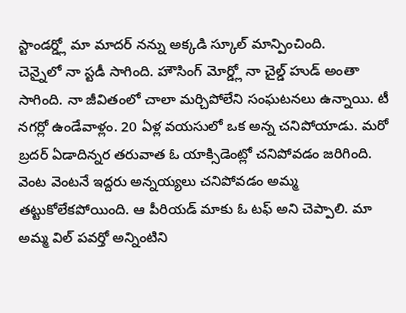స్టాండర్డ్లో మా మాదర్ నన్ను అక్కడి స్కూల్ మాన్పించింది.
చెన్నైలో నా స్టడీ సాగింది. హౌసింగ్ మోర్డ్లో నా చైల్డ్ హుడ్ అంతా సాగింది. నా జీవితంలో చాలా మర్చిపోలేని సంఘటనలు ఉన్నాయి. టీ నగర్లో ఉండేవాళ్లం. 20 ఏళ్ల వయసులో ఒక అన్న చనిపోయాడు. మరో బ్రదర్ ఏడాదిన్నర తరువాత ఓ యాక్సిడెంట్లో చనిపోవడం జరిగింది. వెంట వెంటనే ఇద్దరు అన్నయ్యలు చనిపోవడం అమ్మ తట్టుకోలేకపోయింది. ఆ పీరియడ్ మాకు ఓ టఫ్ అని చెప్పాలి. మా అమ్మ విల్ పవర్తో అన్నింటిని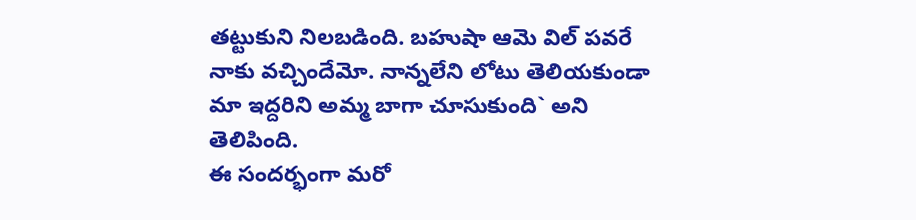తట్టుకుని నిలబడింది. బహుషా ఆమె విల్ పవరే నాకు వచ్చిందేమో. నాన్నలేని లోటు తెలియకుండా మా ఇద్దరిని అమ్మ బాగా చూసుకుంది` అని తెలిపింది.
ఈ సందర్భంగా మరో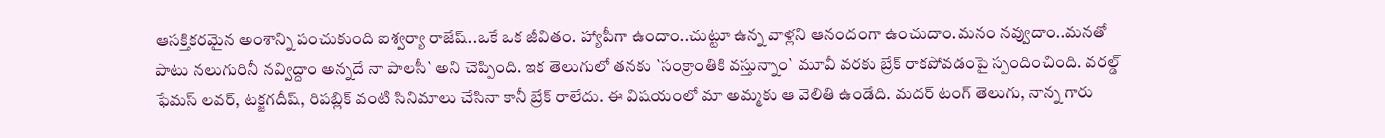ఆసక్తికరమైన అంశాన్ని పంచుకుంది ఐశ్వర్యా రాజేష్..ఒకే ఒక జీవితం. హ్యాపీగా ఉందాం..చుట్టూ ఉన్న వాళ్లని ఆనందంగా ఉంచుదాం.మనం నవ్వుదాం..మనతో పాటు నలుగురినీ నవ్విద్దాం అన్నదే నా పాలసీ` అని చెప్పింది. ఇక తెలుగులో తనకు `సంక్రాంతికి వస్తున్నాం` మూవీ వరకు బ్రేక్ రాకపోవడంపై స్పందించింది. వరల్డ్ ఫేమస్ లవర్, టక్జగదీష్, రిపబ్లిక్ వంటి సినిమాలు చేసినా కానీ బ్రేక్ రాలేదు. ఈ విషయంలో మా అమ్మకు ఆ వెలితి ఉండేది. మదర్ టంగ్ తెలుగు, నాన్న గారు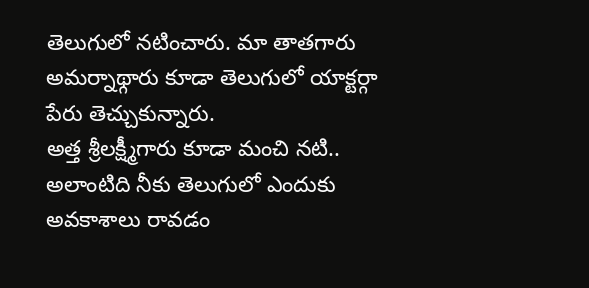తెలుగులో నటించారు. మా తాతగారు అమర్నాథ్గారు కూడా తెలుగులో యాక్టర్గా పేరు తెచ్చుకున్నారు.
అత్త శ్రీలక్ష్మీగారు కూడా మంచి నటి.. అలాంటిది నీకు తెలుగులో ఎందుకు అవకాశాలు రావడం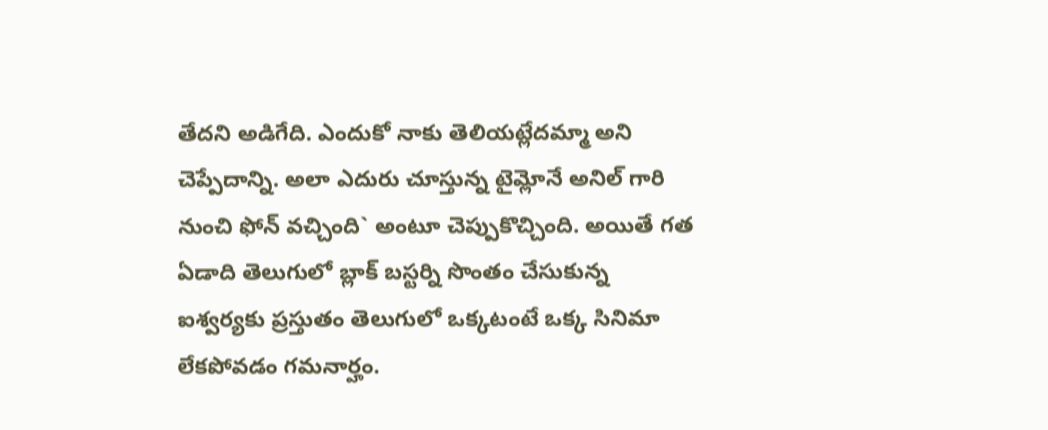తేదని అడిగేది. ఎందుకో నాకు తెలియట్లేదమ్మా అని చెప్పేదాన్ని. అలా ఎదురు చూస్తున్న టైమ్లోనే అనిల్ గారి నుంచి ఫోన్ వచ్చింది` అంటూ చెప్పుకొచ్చింది. అయితే గత ఏడాది తెలుగులో బ్లాక్ బస్టర్ని సొంతం చేసుకున్న ఐశ్వర్యకు ప్రస్తుతం తెలుగులో ఒక్కటంటే ఒక్క సినిమా లేకపోవడం గమనార్హం.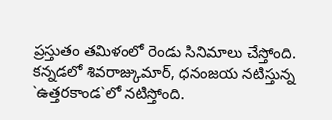ప్రస్తుతం తమిళంలో రెండు సినిమాలు చేస్తోంది. కన్నడలో శివరాజ్కుమార్, ధనంజయ నటిస్తున్న `ఉత్తరకాండ`లో నటిస్తోంది.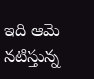ఇది ఆమె నటిస్తున్న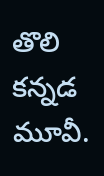తొలి కన్నడ మూవీ.